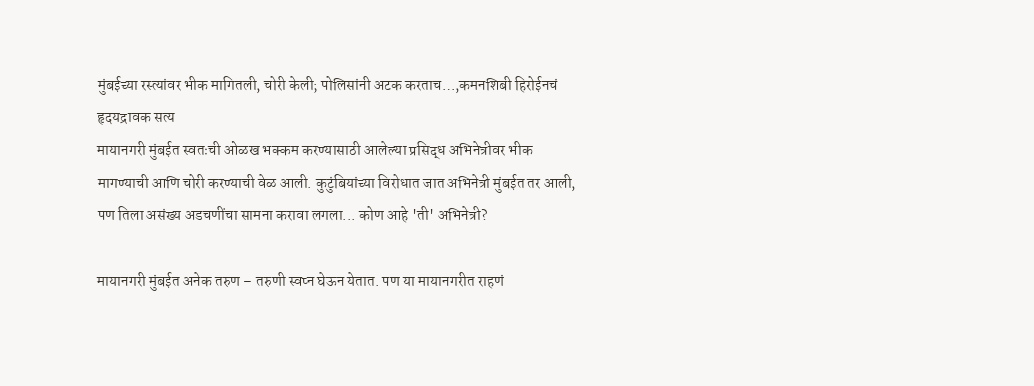मुंबईच्या रस्त्यांवर भीक मागितली, चोरी केली; पोलिसांनी अटक करताच…,कमनशिबी हिरोईनचं हृदयद्रावक सत्य
मायानगरी मुंबईत स्वतःची ओळख भक्कम करण्यासाठी आलेल्या प्रसिद्ध अभिनेत्रीवर भीक मागण्याची आणि चोरी करण्याची वेळ आली. कुटुंबियांच्या विरोधात जात अभिनेत्री मुंबईत तर आली, पण तिला असंख्य अडचणींचा सामना करावा लगला... कोण आहे 'ती' अभिनेत्री?

मायानगरी मुंबईत अनेक तरुण – तरुणी स्वप्न घेऊन येतात. पण या मायानगरीत राहणं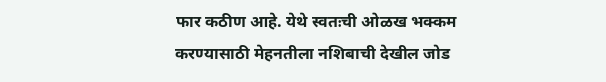फार कठीण आहे. येथे स्वतःची ओळख भक्कम करण्यासाठी मेहनतीला नशिबाची देखील जोड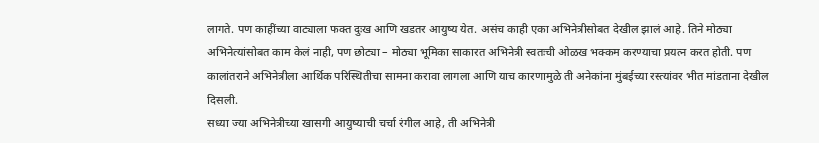लागते. पण काहींच्या वाट्याला फक्त दुःख आणि खडतर आयुष्य येत. असंच काही एका अभिनेत्रीसोबत देखील झालं आहे. तिने मोठ्या अभिनेत्यांसोबत काम केलं नाही, पण छोट्या – मोठ्या भूमिका साकारत अभिनेत्री स्वतःची ओळख भक्कम करण्याचा प्रयत्न करत होती. पण कालांतराने अभिनेत्रीला आर्थिक परिस्थितीचा सामना करावा लागला आणि याच कारणामुळे ती अनेकांना मुंबईच्या रस्त्यांवर भीत मांडताना देखील दिसली.
सध्या ज्या अभिनेत्रीच्या खासगी आयुष्याची चर्चा रंगील आहे, ती अभिनेत्री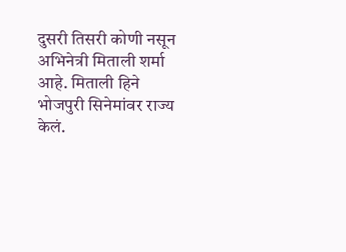दुसरी तिसरी कोणी नसून अभिनेत्री मिताली शर्मा आहे. मिताली हिने भोजपुरी सिनेमांवर राज्य केलं.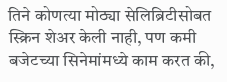तिने कोणत्या मोठ्या सेलिब्रिटीसोबत स्क्रिन शेअर केली नाही, पण कमी बजेटच्या सिनेमांमध्ये काम करत की,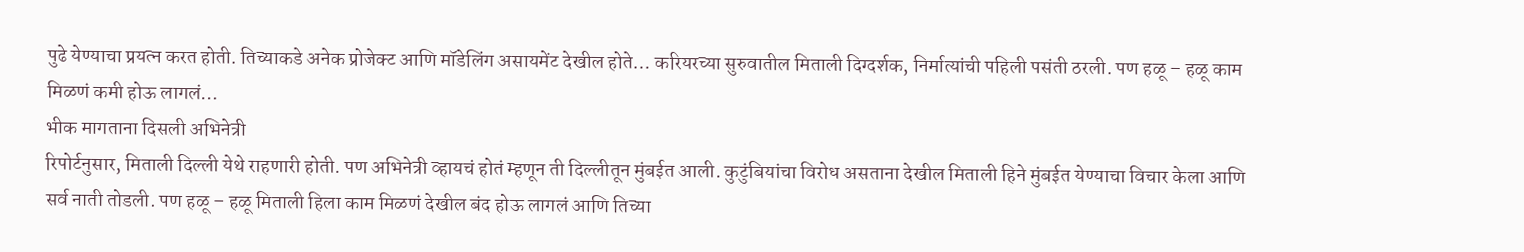पुढे येण्याचा प्रयत्न करत होती. तिच्याकडे अनेक प्रोजेक्ट आणि मॉडेलिंग असायमेंट देखील होते… करियरच्या सुरुवातील मिताली दिग्दर्शक, निर्मात्यांची पहिली पसंती ठरली. पण हळू – हळू काम मिळणं कमी होऊ लागलं…
भीक मागताना दिसली अभिनेत्री
रिपोर्टनुसार, मिताली दिल्ली येथे राहणारी होती. पण अभिनेत्री व्हायचं होतं म्हणून ती दिल्लीतून मुंबईत आली. कुटुंबियांचा विरोध असताना देखील मिताली हिने मुंबईत येण्याचा विचार केला आणि सर्व नाती तोडली. पण हळू – हळू मिताली हिला काम मिळणं देखील बंद होऊ लागलं आणि तिच्या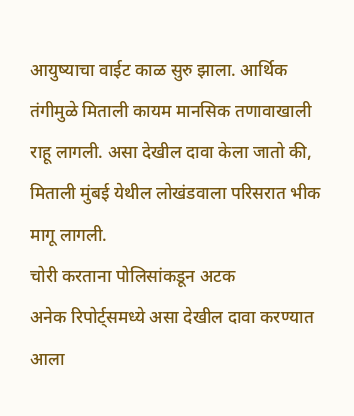आयुष्याचा वाईट काळ सुरु झाला. आर्थिक तंगीमुळे मिताली कायम मानसिक तणावाखाली राहू लागली. असा देखील दावा केला जातो की, मिताली मुंबई येथील लोखंडवाला परिसरात भीक मागू लागली.
चोरी करताना पोलिसांकडून अटक
अनेक रिपोर्ट्समध्ये असा देखील दावा करण्यात आला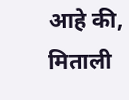आहे की, मिताली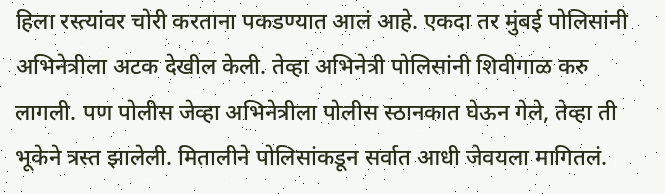हिला रस्त्यांवर चोरी करताना पकडण्यात आलं आहे. एकदा तर मुंबई पोलिसांनी अभिनेत्रीला अटक देखील केली. तेव्हा अभिनेत्री पोलिसांनी शिवीगाळ करु लागली. पण पोलीस जेव्हा अभिनेत्रीला पोलीस स्ठानकात घेऊन गेले, तेव्हा ती भूकेने त्रस्त झालेली. मितालीने पोलिसांकडून सर्वात आधी जेवयला मागितलं.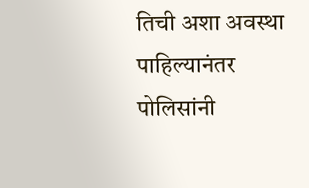तिची अशा अवस्था पाहिल्यानंतर पोलिसांनी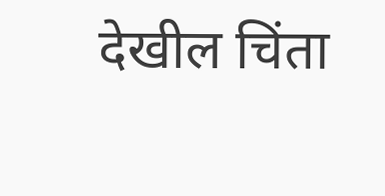देखील चिंता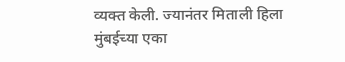व्यक्त केली. ज्यानंतर मिताली हिला मुंबईच्या एका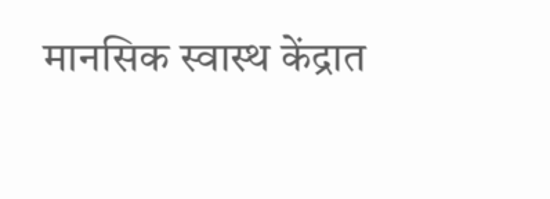मानसिक स्वास्थ केंद्रात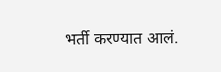भर्ती करण्यात आलं.